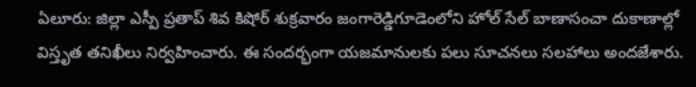ఏలూరు: జిల్లా ఎస్పీ ప్రతాప్ శివ కిషోర్ శుక్రవారం జంగారెడ్డిగూడెంలోని హోల్ సేల్ బాణాసంచా దుకాణాల్లో విస్తృత తనిఖీలు నిర్వహించారు. ఈ సందర్భంగా యజమానులకు పలు సూచనలు సలహాలు అందజేశారు.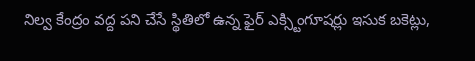నిల్వ కేంద్రం వద్ద పని చేసే స్థితిలో ఉన్న ఫైర్ ఎక్స్టింగూషర్లు ఇసుక బకెట్లు,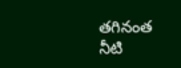తగినంత నీటి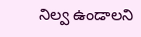నిల్వ ఉండాలని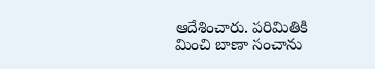ఆదేశించారు. పరిమితికి మించి బాణా సంచాను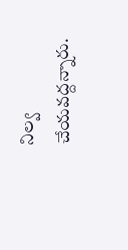నిల్వ చేయవద్దన్నారు.